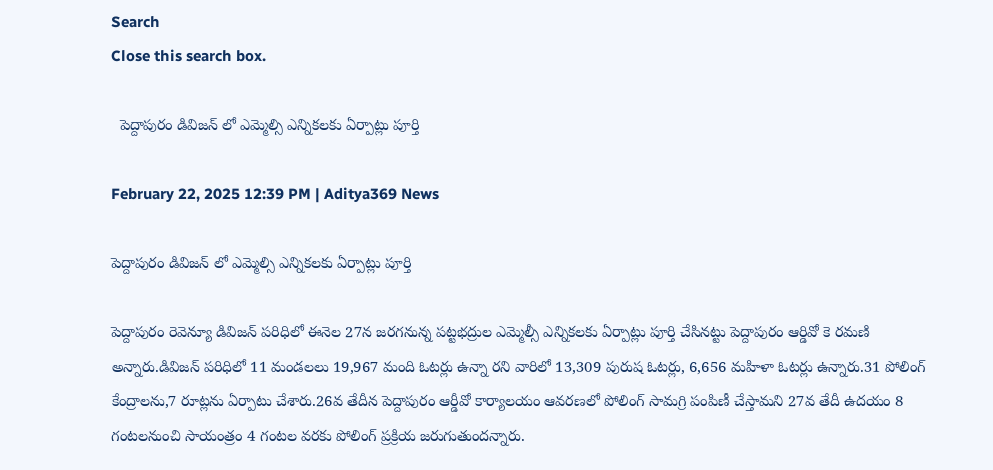Search
Close this search box.

  పెద్దాపురం డివిజన్ లో ఎమ్మెల్సి ఎన్నికలకు ఏర్పాట్లు పూర్తి

February 22, 2025 12:39 PM | Aditya369 News

పెద్దాపురం డివిజన్ లో ఎమ్మెల్సి ఎన్నికలకు ఏర్పాట్లు పూర్తి

పెద్దాపురం రెవెన్యూ డివిజన్ పరిధిలో ఈనెల 27న జరగనున్న పట్టభద్రుల ఎమ్మెల్సీ ఎన్నికలకు ఏర్పాట్లు పూర్తి చేసినట్టు పెద్దాపురం ఆర్డివో కె రమణి అన్నారు.డివిజన్ పరిధిలో 11 మండలలు 19,967 మంది ఓటర్లు ఉన్నా రని వారిలో 13,309 పురుష ఓటర్లు, 6,656 మహిళా ఓటర్లు ఉన్నారు.31 పోలింగ్ కేంద్రాలను,7 రూట్లను ఏర్పాటు చేశారు.26వ తేదీన పెద్దాపురం ఆర్డీవో కార్యాలయం ఆవరణలో పోలింగ్ సామగ్రి పంపిణీ చేస్తామని 27వ తేదీ ఉదయం 8 గంటలనుంచి సాయంత్రం 4 గంటల వరకు పోలింగ్ ప్రక్రియ జరుగుతుందన్నారు.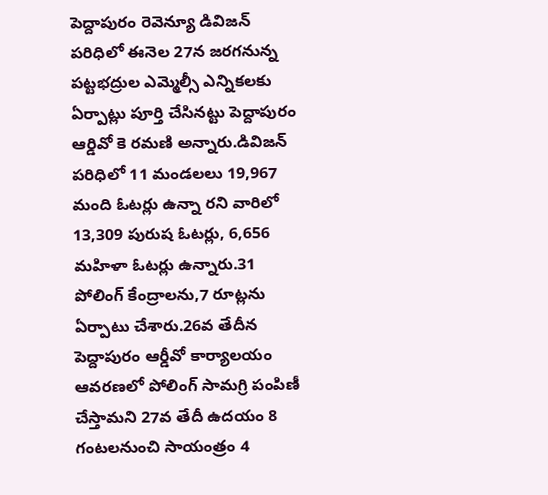పెద్దాపురం రెవెన్యూ డివిజన్ పరిధిలో ఈనెల 27న జరగనున్న పట్టభద్రుల ఎమ్మెల్సీ ఎన్నికలకు ఏర్పాట్లు పూర్తి చేసినట్టు పెద్దాపురం ఆర్డివో కె రమణి అన్నారు.డివిజన్ పరిధిలో 11 మండలలు 19,967 మంది ఓటర్లు ఉన్నా రని వారిలో 13,309 పురుష ఓటర్లు, 6,656 మహిళా ఓటర్లు ఉన్నారు.31 పోలింగ్ కేంద్రాలను,7 రూట్లను ఏర్పాటు చేశారు.26వ తేదీన పెద్దాపురం ఆర్డీవో కార్యాలయం ఆవరణలో పోలింగ్ సామగ్రి పంపిణీ చేస్తామని 27వ తేదీ ఉదయం 8 గంటలనుంచి సాయంత్రం 4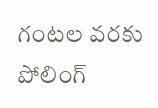గంటల వరకు పోలింగ్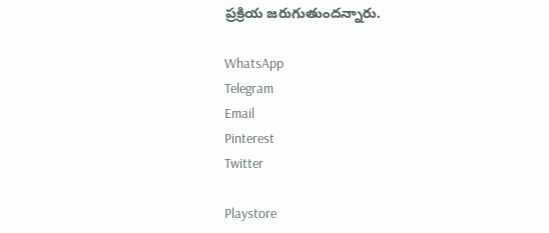ప్రక్రియ జరుగుతుందన్నారు.

WhatsApp
Telegram
Email
Pinterest
Twitter

Playstore